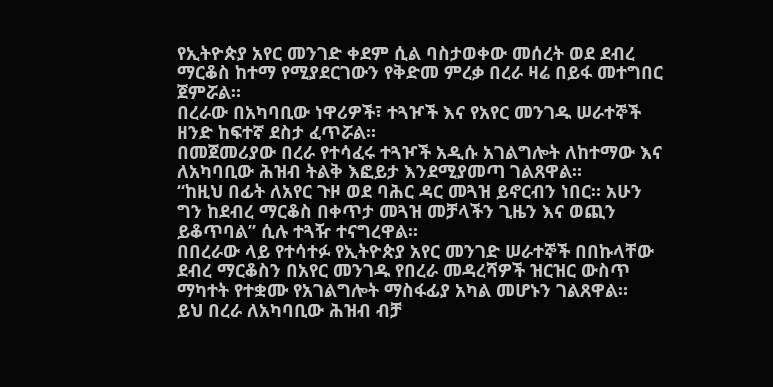የኢትዮጵያ አየር መንገድ ቀደም ሲል ባስታወቀው መሰረት ወደ ደብረ ማርቆስ ከተማ የሚያደርገውን የቅድመ ምረቃ በረራ ዛሬ በይፋ መተግበር ጀምሯል።
በረራው በአካባቢው ነዋሪዎች፣ ተጓዦች እና የአየር መንገዱ ሠራተኞች ዘንድ ከፍተኛ ደስታ ፈጥሯል።
በመጀመሪያው በረራ የተሳፈሩ ተጓዦች አዲሱ አገልግሎት ለከተማው እና ለአካባቢው ሕዝብ ትልቅ እፎይታ እንደሚያመጣ ገልጸዋል።
“ከዚህ በፊት ለአየር ጉዞ ወደ ባሕር ዳር መጓዝ ይኖርብን ነበር። አሁን ግን ከደብረ ማርቆስ በቀጥታ መጓዝ መቻላችን ጊዜን እና ወጪን ይቆጥባል” ሲሉ ተጓዥ ተናግረዋል።
በበረራው ላይ የተሳተፉ የኢትዮጵያ አየር መንገድ ሠራተኞች በበኩላቸው ደብረ ማርቆስን በአየር መንገዱ የበረራ መዳረሻዎች ዝርዝር ውስጥ ማካተት የተቋሙ የአገልግሎት ማስፋፊያ አካል መሆኑን ገልጸዋል።
ይህ በረራ ለአካባቢው ሕዝብ ብቻ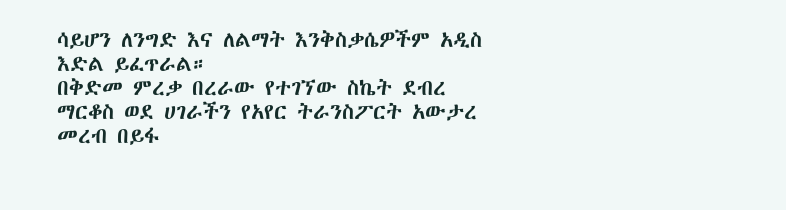ሳይሆን ለንግድ እና ለልማት እንቅስቃሴዎችም አዲስ እድል ይፈጥራል።
በቅድመ ምረቃ በረራው የተገኘው ስኬት ደብረ ማርቆስ ወደ ሀገራችን የአየር ትራንስፖርት አውታረ መረብ በይፋ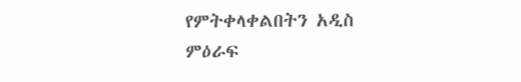የምትቀላቀልበትን አዲስ ምዕራፍ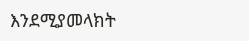እንደሚያመላክት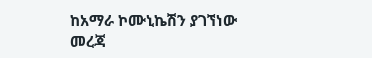ከአማራ ኮሙኒኬሽን ያገኘነው መረጃ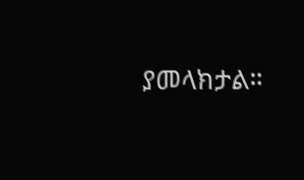ያመላክታል።